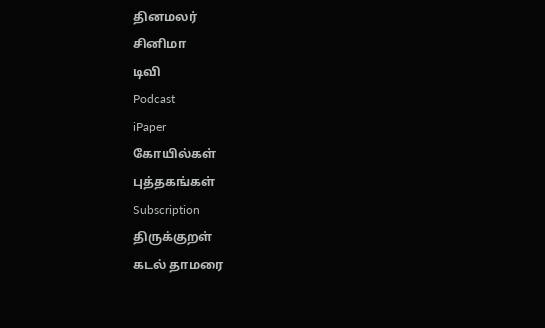தினமலர்
சினிமா
டிவி
Podcast
iPaper
கோயில்கள்
புத்தகங்கள்
Subscription
திருக்குறள்
கடல் தாமரை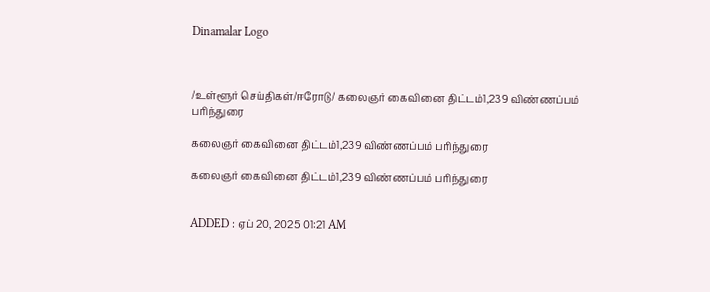Dinamalar Logo



/உள்ளூர் செய்திகள்/ஈரோடு/ கலைஞர் கைவினை திட்டம்1,239 விண்ணப்பம் பரிந்துரை

கலைஞர் கைவினை திட்டம்1,239 விண்ணப்பம் பரிந்துரை

கலைஞர் கைவினை திட்டம்1,239 விண்ணப்பம் பரிந்துரை


ADDED : ஏப் 20, 2025 01:21 AM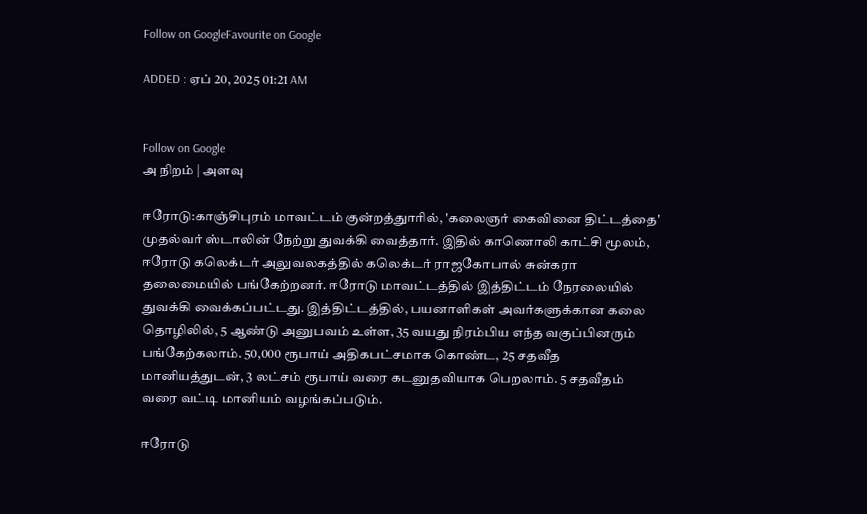Follow on GoogleFavourite on Google

ADDED : ஏப் 20, 2025 01:21 AM


Follow on Google
அ நிறம் | அளவு

ஈரோடு:காஞ்சிபுரம் மாவட்டம் குன்றத்துாரில், 'கலைஞர் கைவினை திட்டத்தை' முதல்வர் ஸ்டாலின் நேற்று துவக்கி வைத்தார். இதில் காணொலி காட்சி மூலம், ஈரோடு கலெக்டர் அலுவலகத்தில் கலெக்டர் ராஜகோபால் சுன்கரா தலைமையில் பங்கேற்றனர். ஈரோடு மாவட்டத்தில் இத்திட்டம் நேரலையில் துவக்கி வைக்கப்பட்டது. இத்திட்டத்தில், பயனாளிகள் அவர்களுக்கான கலை தொழிலில், 5 ஆண்டு அனுபவம் உள்ள, 35 வயது நிரம்பிய எந்த வகுப்பினரும் பங்கேற்கலாம். 50,000 ரூபாய் அதிகபட்சமாக கொண்ட, 25 சதவீத மானியத்துடன், 3 லட்சம் ரூபாய் வரை கடனுதவியாக பெறலாம். 5 சதவீதம் வரை வட்டி மானியம் வழங்கப்படும்.

ஈரோடு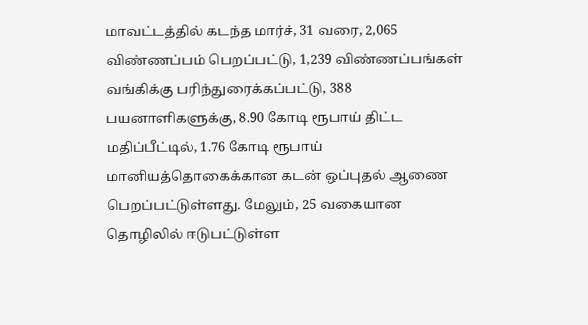மாவட்டத்தில் கடந்த மார்ச், 31 வரை, 2,065 விண்ணப்பம் பெறப்பட்டு, 1,239 விண்ணப்பங்கள் வங்கிக்கு பரிந்துரைக்கப்பட்டு, 388 பயனாளிகளுக்கு, 8.90 கோடி ரூபாய் திட்ட மதிப்பீட்டில், 1.76 கோடி ரூபாய் மானியத்தொகைக்கான கடன் ஒப்புதல் ஆணை பெறப்பட்டுள்ளது. மேலும், 25 வகையான தொழிலில் ஈடுபட்டுள்ள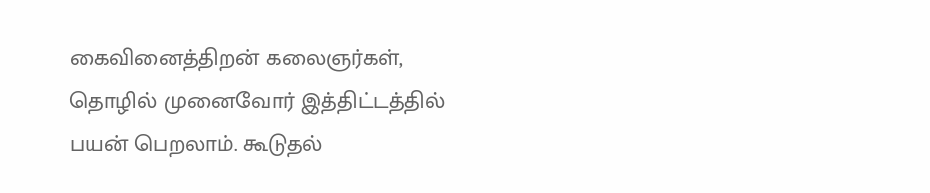கைவினைத்திறன் கலைஞர்கள், தொழில் முனைவோர் இத்திட்டத்தில் பயன் பெறலாம். கூடுதல்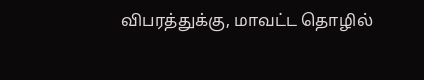விபரத்துக்கு, மாவட்ட தொழில்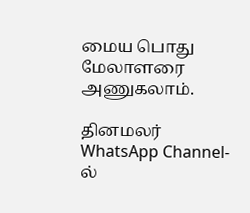மைய பொது மேலாளரை அணுகலாம்.

தினமலர் WhatsApp Channel-ல்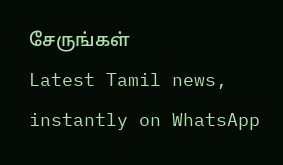சேருங்கள்
Latest Tamil news, instantly on WhatsApp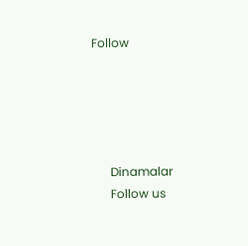Follow





      Dinamalar
      Follow us